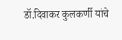डॉ.दिवाकर कुलकर्णी यांचे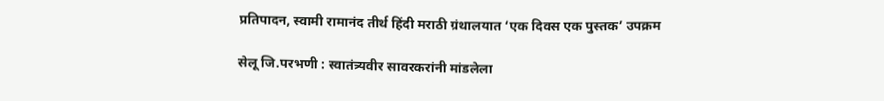प्रतिपादन, स्वामी रामानंद तीर्थ हिंदी मराठी ग्रंथालयात ‘एक दिवस एक पुस्तक’ उपक्रम

सेलू जि.परभणी : स्वातंत्र्यवीर सावरकरांनी मांडलेला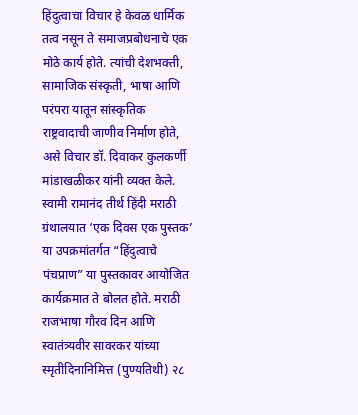हिंदुत्वाचा विचार हे केवळ धार्मिक तत्व नसून ते समाजप्रबोधनाचे एक मोठे कार्य होते. त्यांची देशभक्ती, सामाजिक संस्कृती, भाषा आणि परंपरा यातून सांस्कृतिक राष्ट्रवादाची जाणीव निर्माण होते, असे विचार डॉ. दिवाकर कुलकर्णी मांडाखळीकर यांनी व्यक्त केले.
स्वामी रामानंद तीर्थ हिंदी मराठी ग्रंथालयात ‘एक दिवस एक पुस्तक’ या उपक्रमांतर्गत “हिंदुत्वाचे पंचप्राण” या पुस्तकावर आयोजित कार्यक्रमात ते बोलत होते. मराठी राजभाषा गौरव दिन आणि स्वातंत्र्यवीर सावरकर यांच्या स्मृतीदिनानिमित्त (पुण्यतिथी) २८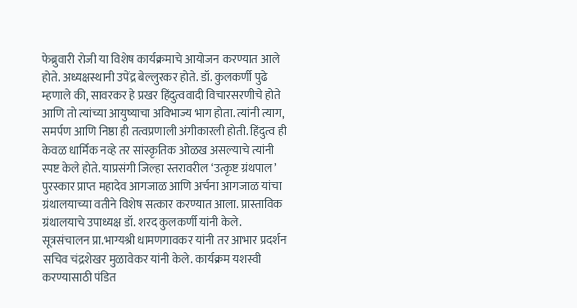फेब्रुवारी रोजी या विशेष कार्यक्रमाचे आयोजन करण्यात आले होते. अध्यक्षस्थानी उपेंद्र बेल्लुरकर होते. डॉ. कुलकर्णी पुढे म्हणाले की, सावरकर हे प्रखर हिंदुत्ववादी विचारसरणीचे होते आणि तो त्यांच्या आयुष्याचा अविभाज्य भाग होता. त्यांनी त्याग, समर्पण आणि निष्ठा ही तत्वप्रणाली अंगीकारली होती. हिंदुत्व ही केवळ धार्मिक नव्हे तर सांस्कृतिक ओळख असल्याचे त्यांनी स्पष्ट केले होते. याप्रसंगी जिल्हा स्तरावरील ‘उत्कृष्ट ग्रंथपाल’ पुरस्कार प्राप्त महादेव आगजाळ आणि अर्चना आगजाळ यांचा ग्रंथालयाच्या वतीने विशेष सत्कार करण्यात आला. प्रास्ताविक ग्रंथालयाचे उपाध्यक्ष डॉ. शरद कुलकर्णी यांनी केले. सूत्रसंचालन प्रा.भाग्यश्री धामणगावकर यांनी तर आभार प्रदर्शन सचिव चंद्रशेखर मुळावेकर यांनी केले. कार्यक्रम यशस्वी करण्यासाठी पंडित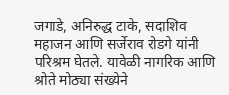जगाडे, अनिरुद्ध टाके, सदाशिव महाजन आणि सर्जेराव रोडगे यांनी परिश्रम घेतले. यावेळी नागरिक आणि श्रोते मोठ्या संख्येने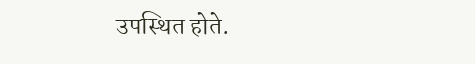उपस्थित होते.